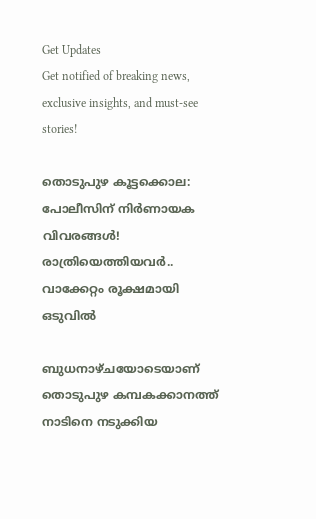Get Updates
Get notified of breaking news, exclusive insights, and must-see stories!

തൊടുപുഴ കൂട്ടക്കൊല: പോലീസിന് നിര്‍ണായക വിവരങ്ങള്‍! രാത്രിയെത്തിയവര്‍.. വാക്കേറ്റം രൂക്ഷമായി ഒടുവില്‍

ബുധനാഴ്ചയോടെയാണ് തൊടുപുഴ കമ്പകക്കാനത്ത് നാടിനെ നടുക്കിയ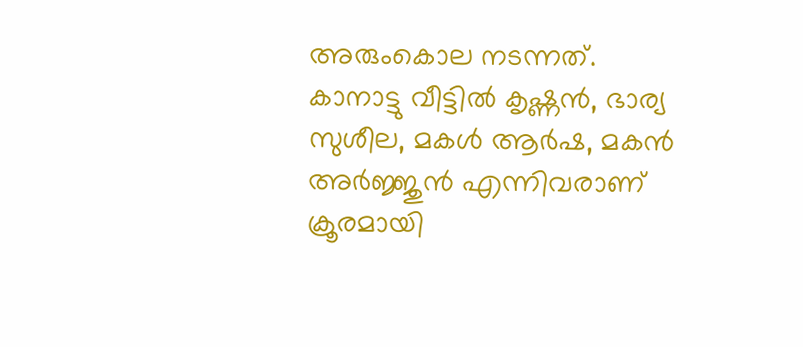അരുംകൊല നടന്നത്. കാനാട്ടു വീട്ടില്‍ കൃഷ്ണന്‍, ഭാര്യ സുശീല, മകള്‍ ആര്‍ഷ, മകന്‍ അര്‍ജ്ജുന്‍ എന്നിവരാണ് ക്രൂരമായി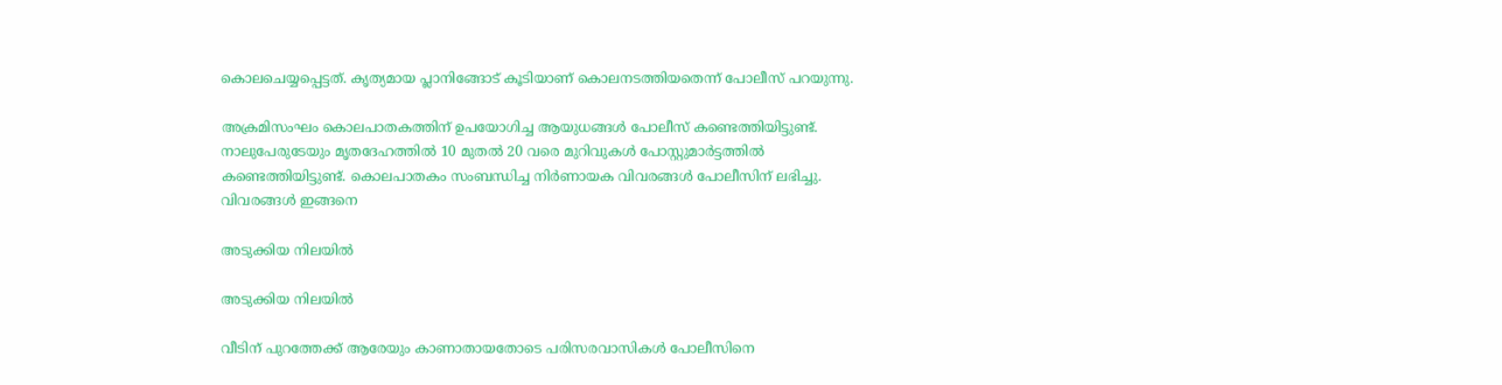കൊലചെയ്യപ്പെട്ടത്. കൃത്യമായ പ്ലാനിങ്ങോട് കൂടിയാണ് കൊലനടത്തിയതെന്ന് പോലീസ് പറയുന്നു.

അക്രമിസംഘം കൊലപാതകത്തിന് ഉപയോഗിച്ച ആയുധങ്ങള്‍ പോലീസ് കണ്ടെത്തിയിട്ടുണ്ട്. നാലുപേരുടേയും മൃതദേഹത്തില്‍ 10 മുതല്‍ 20 വരെ മുറിവുകള്‍ പോസ്റ്റുമാര്‍ട്ടത്തില്‍ കണ്ടെത്തിയിട്ടുണ്ട്. കൊലപാതകം സംബന്ധിച്ച നിര്‍ണായക വിവരങ്ങള്‍ പോലീസിന് ലഭിച്ചു. വിവരങ്ങള്‍ ഇങ്ങനെ

അടുക്കിയ നിലയില്‍

അടുക്കിയ നിലയില്‍

വീടിന് പുറത്തേക്ക് ആരേയും കാണാതായതോടെ പരിസരവാസികള്‍ പോലീസിനെ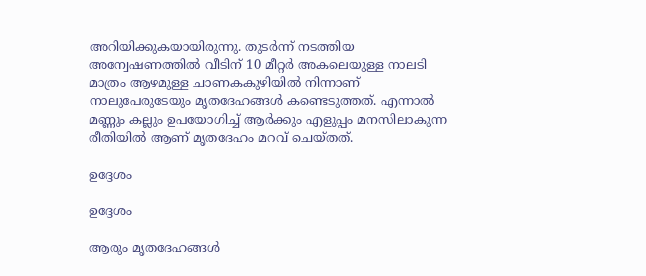അറിയിക്കുകയായിരുന്നു. തുടര്‍ന്ന് നടത്തിയ അന്വേഷണത്തില്‍ വീടിന് 10 മീറ്റര്‍ അകലെയുള്ള നാലടി മാത്രം ആഴമുള്ള ചാണകകുഴിയില്‍ നിന്നാണ് നാലുപേരുടേയും മൃതദേഹങ്ങള്‍ കണ്ടെടുത്തത്. എന്നാല്‍ മണ്ണും കല്ലും ഉപയോഗിച്ച് ആര്‍ക്കും എളുപ്പം മനസിലാകുന്ന രീതിയില്‍ ആണ് മൃതദേഹം മറവ് ചെയ്തത്.

ഉദ്ദേശം

ഉദ്ദേശം

ആരും മൃതദേഹങ്ങള്‍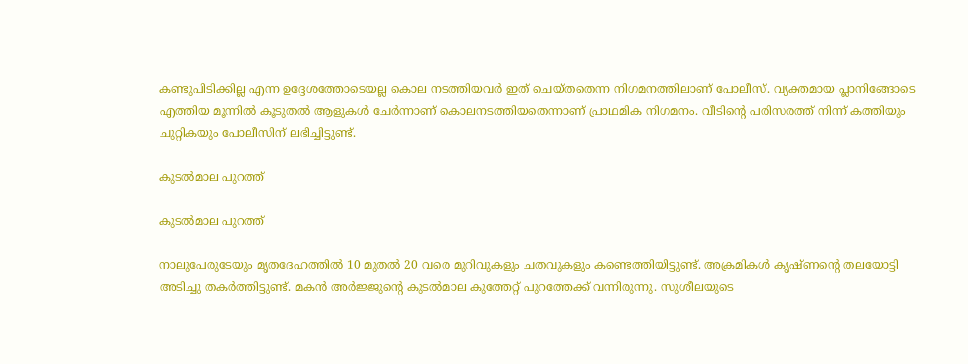കണ്ടുപിടിക്കില്ല എന്ന ഉദ്ദേശത്തോടെയല്ല കൊല നടത്തിയവര്‍ ഇത് ചെയ്തതെന്ന നിഗമനത്തിലാണ് പോലീസ്. വ്യക്തമായ പ്ലാനിങ്ങോടെ എത്തിയ മൂന്നില്‍ കൂടുതല്‍ ആളുകള്‍ ചേര്‍ന്നാണ് കൊലനടത്തിയതെന്നാണ് പ്രാഥമിക നിഗമനം. വീടിന്‍റെ പരിസരത്ത് നിന്ന് കത്തിയും ചുറ്റികയും പോലീസിന് ലഭിച്ചിട്ടുണ്ട്.

കുടല്‍മാല പുറത്ത്

കുടല്‍മാല പുറത്ത്

നാലുപേരുടേയും മൃതദേഹത്തില്‍ 10 മുതല്‍ 20 വരെ മുറിവുകളും ചതവുകളും കണ്ടെത്തിയിട്ടുണ്ട്. അക്രമികള്‍ കൃഷ്ണന്‍റെ തലയോട്ടി അടിച്ചു തകര്‍ത്തിട്ടുണ്ട്. മകന്‍ അര്‍ജ്ജുന്‍റെ കുടല്‍മാല കുത്തേറ്റ് പുറത്തേക്ക് വന്നിരുന്നു. സുശീലയുടെ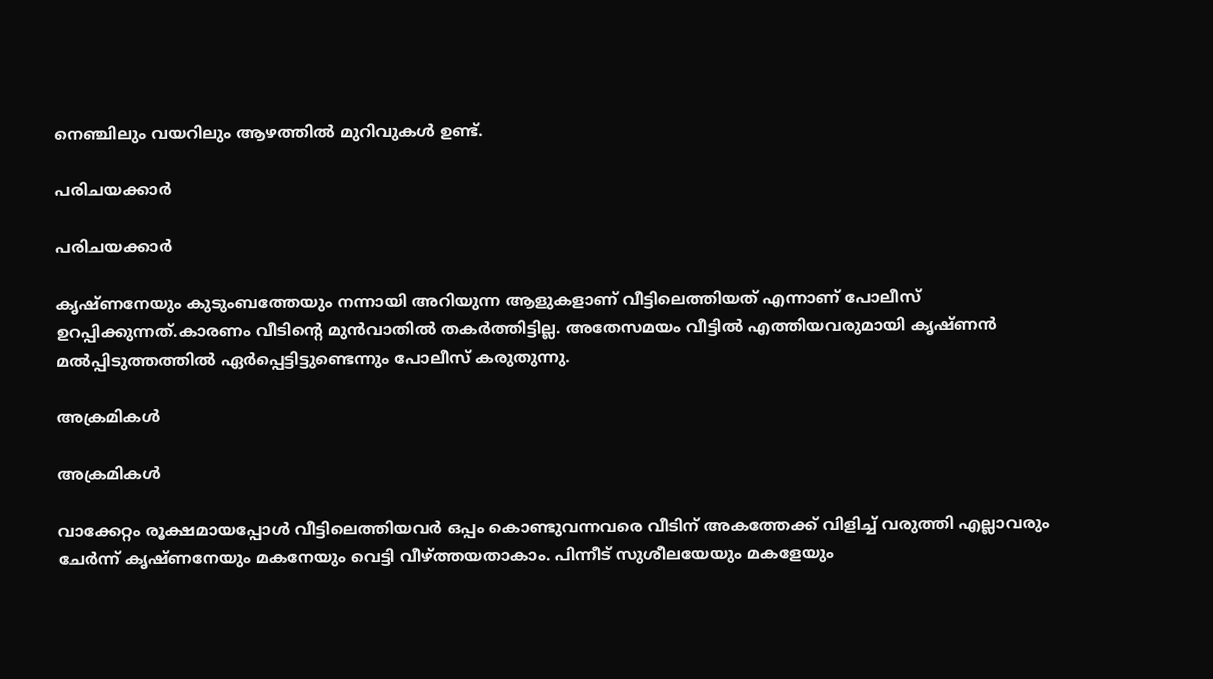നെഞ്ചിലും വയറിലും ആഴത്തില്‍ മുറിവുകള്‍ ഉണ്ട്.

പരിചയക്കാര്‍

പരിചയക്കാര്‍

കൃഷ്ണനേയും കുടുംബത്തേയും നന്നായി അറിയുന്ന ആളുകളാണ് വീട്ടിലെത്തിയത് എന്നാണ് പോലീസ് ഉറപ്പിക്കുന്നത്.കാരണം വീടിന്‍റെ മുന്‍വാതില്‍ തകര്‍ത്തിട്ടില്ല. അതേസമയം വീട്ടില്‍ എത്തിയവരുമായി കൃഷ്ണന്‍ മല്‍പ്പിടുത്തത്തില്‍ ഏര്‍പ്പെട്ടിട്ടുണ്ടെന്നും പോലീസ് കരുതുന്നു.

അക്രമികള്‍

അക്രമികള്‍

വാക്കേറ്റം രൂക്ഷമായപ്പോള്‍ വീട്ടിലെത്തിയവര്‍ ഒപ്പം കൊണ്ടുവന്നവരെ വീടിന് അകത്തേക്ക് വിളിച്ച് വരുത്തി എല്ലാവരും ചേര്‍ന്ന് കൃഷ്ണനേയും മകനേയും വെട്ടി വീഴ്ത്തയതാകാം. പിന്നീട് സുശീലയേയും മകളേയും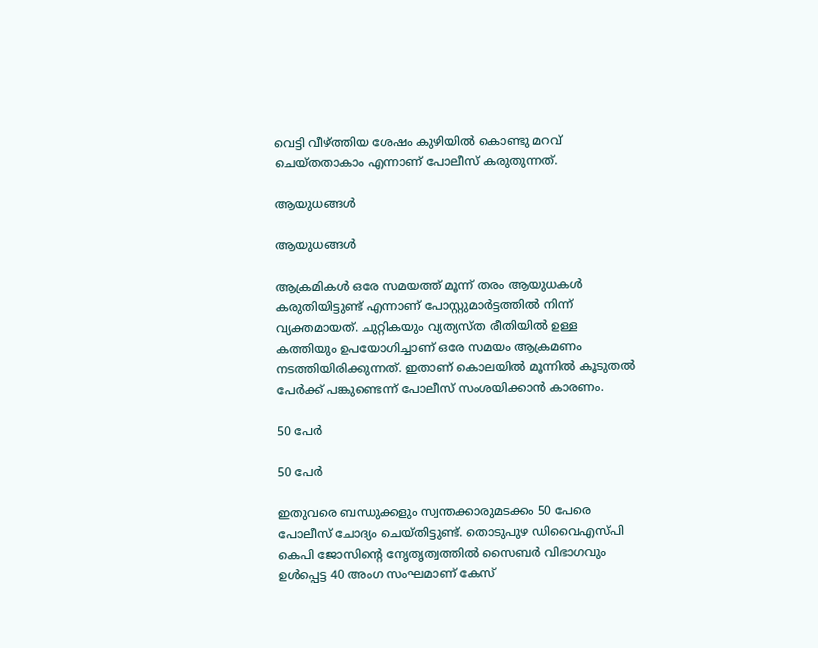വെട്ടി വീഴ്ത്തിയ ശേഷം കുഴിയില്‍ കൊണ്ടു മറവ് ചെയ്തതാകാം എന്നാണ് പോലീസ് കരുതുന്നത്.

ആയുധങ്ങള്‍

ആയുധങ്ങള്‍

ആക്രമികള്‍ ഒരേ സമയത്ത് മൂന്ന് തരം ആയുധകള്‍ കരുതിയിട്ടുണ്ട് എന്നാണ് പോസ്റ്റുമാര്‍ട്ടത്തില്‍ നിന്ന് വ്യക്തമായത്. ചുറ്റികയും വ്യത്യസ്ത രീതിയില്‍ ഉള്ള കത്തിയും ഉപയോഗിച്ചാണ് ഒരേ സമയം ആക്രമണം നടത്തിയിരിക്കുന്നത്. ഇതാണ് കൊലയില്‍ മൂന്നില്‍ കൂടുതല്‍ പേര്‍ക്ക് പങ്കുണ്ടെന്ന് പോലീസ് സംശയിക്കാന്‍ കാരണം.

50 പേര്‍

50 പേര്‍

ഇതുവരെ ബന്ധുക്കളും സ്വന്തക്കാരുമടക്കം 50 പേരെ പോലീസ് ചോദ്യം ചെയ്തിട്ടുണ്ട്. തൊടുപുഴ ഡിവൈഎസ്പി കെപി ജോസിന്‍റെ നേൃതൃത്വത്തില്‍ സൈബര്‍ വിഭാഗവും ഉള്‍പ്പെട്ട 40 അംഗ സംഘമാണ് കേസ്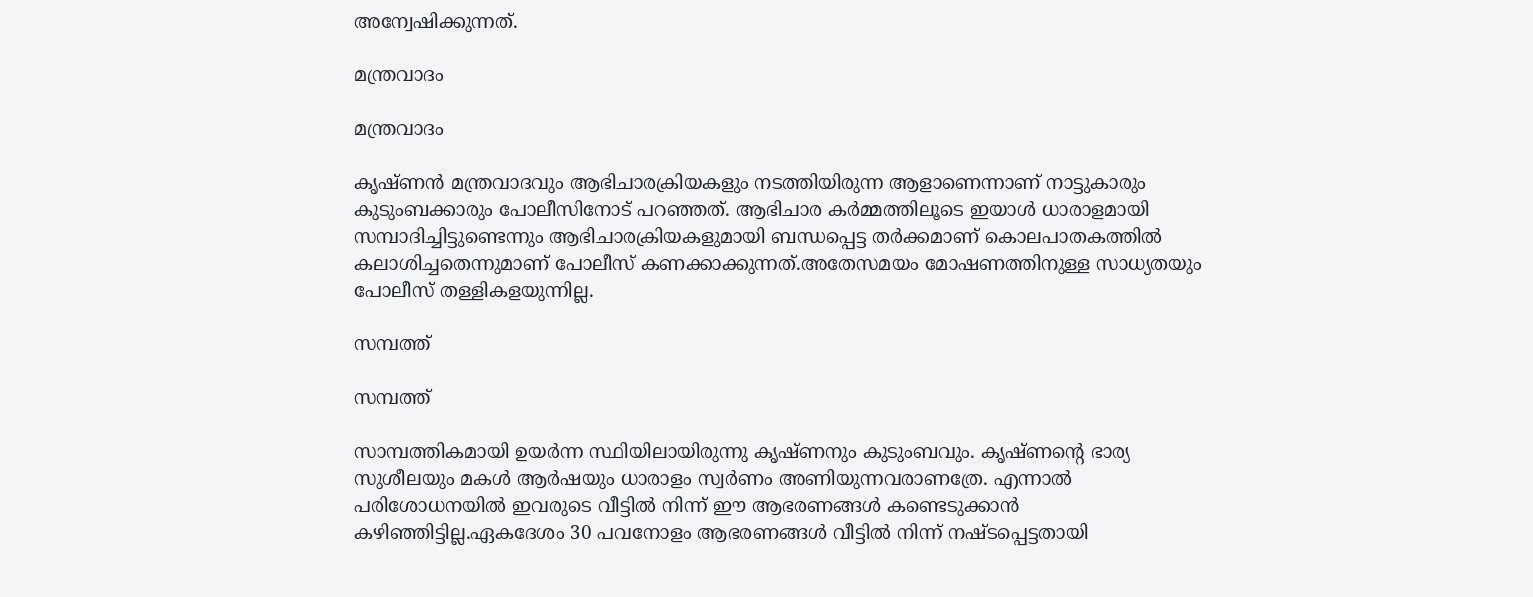അന്വേഷിക്കുന്നത്.

മന്ത്രവാദം

മന്ത്രവാദം

കൃഷ്ണന്‍ മന്ത്രവാദവും ആഭിചാരക്രിയകളും നടത്തിയിരുന്ന ആളാണെന്നാണ് നാട്ടുകാരും കുടുംബക്കാരും പോലീസിനോട് പറഞ്ഞത്. ആഭിചാര കര്‍മ്മത്തിലൂടെ ഇയാള്‍ ധാരാളമായി സമ്പാദിച്ചിട്ടുണ്ടെന്നും ആഭിചാരക്രിയകളുമായി ബന്ധപ്പെട്ട തര്‍ക്കമാണ് കൊലപാതകത്തില്‍ കലാശിച്ചതെന്നുമാണ് പോലീസ് കണക്കാക്കുന്നത്.അതേസമയം മോഷണത്തിനുള്ള സാധ്യതയും പോലീസ് തള്ളികളയുന്നില്ല.

സമ്പത്ത്

സമ്പത്ത്

സാമ്പത്തികമായി ഉയര്‍ന്ന സ്ഥിയിലായിരുന്നു കൃഷ്ണനും കുടുംബവും. കൃഷ്ണന്‍റെ ഭാര്യ സുശീലയും മകള്‍ ആര്‍ഷയും ധാരാളം സ്വര്‍ണം അണിയുന്നവരാണത്രേ. എന്നാല്‍ പരിശോധനയില്‍ ഇവരുടെ വീട്ടില്‍ നിന്ന് ഈ ആഭരണങ്ങള്‍ കണ്ടെടുക്കാന്‍ കഴിഞ്ഞിട്ടില്ല.ഏകദേശം 30 പവനോളം ആഭരണങ്ങള്‍ വീട്ടില്‍ നിന്ന് നഷ്ടപ്പെട്ടതായി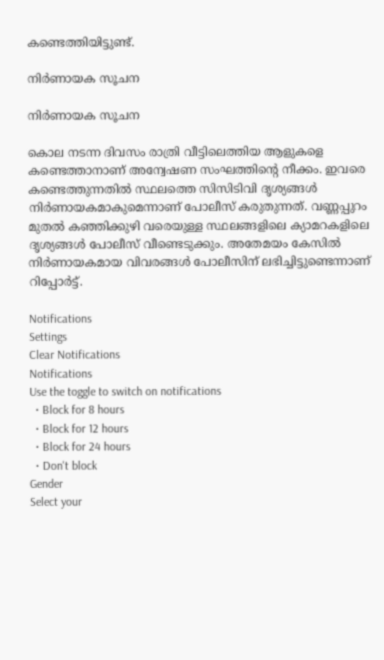കണ്ടെത്തിയിട്ടുണ്ട്.

നിര്‍ണായക സൂചന

നിര്‍ണായക സൂചന

കൊല നടന്ന ദിവസം രാത്രി വീട്ടിലെത്തിയ ആളുകളെ കണ്ടെത്താനാണ് അന്വേഷണ സംഘത്തിന്റെ നീക്കം. ഇവരെ കണ്ടെത്തുന്നതില്‍ സ്ഥലത്തെ സിസിടിവി ദൃശ്യങ്ങള്‍ നിര്‍ണായകമാകുമെന്നാണ് പോലീസ് കരുതുന്നത്. വണ്ണപ്പുറം മുതല്‍ കഞ്ഞിക്കുഴി വരെയുള്ള സ്ഥലങ്ങളിലെ ക്യാമറകളിലെ ദൃശ്യങ്ങള്‍ പോലീസ് വീണ്ടെടുക്കും. അതേമയം കേസില്‍ നിര്‍ണായകമായ വിവരങ്ങള്‍ പോലീസിന് ലഭിച്ചിട്ടുണ്ടെന്നാണ് റിപ്പോര്‍ട്ട്.

Notifications
Settings
Clear Notifications
Notifications
Use the toggle to switch on notifications
  • Block for 8 hours
  • Block for 12 hours
  • Block for 24 hours
  • Don't block
Gender
Select your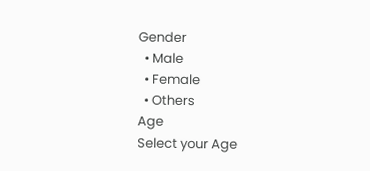Gender
  • Male
  • Female
  • Others
Age
Select your Age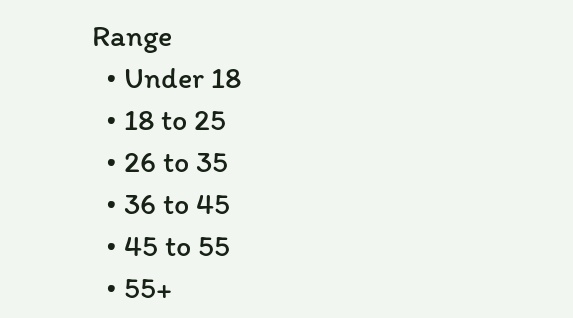Range
  • Under 18
  • 18 to 25
  • 26 to 35
  • 36 to 45
  • 45 to 55
  • 55+